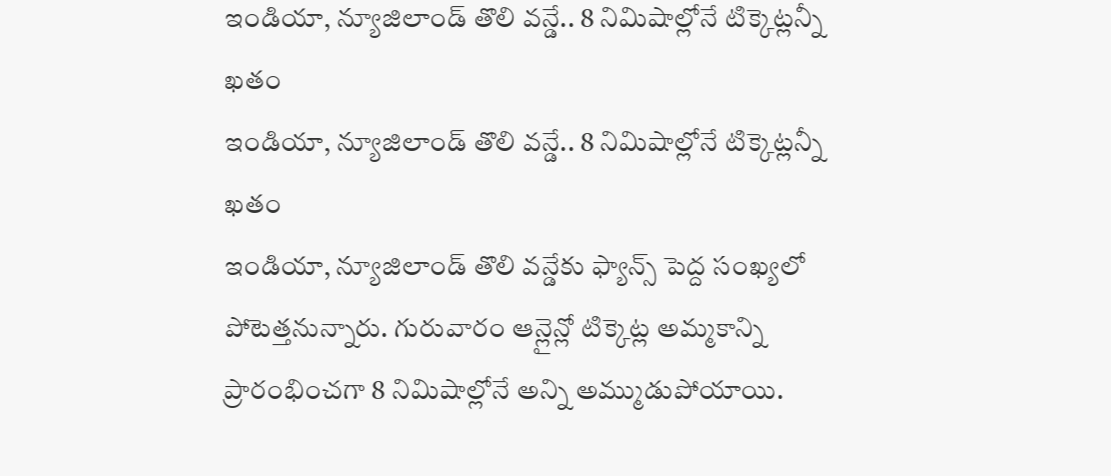ఇండియా, న్యూజిలాండ్ తొలి వన్డే.. 8 నిమిషాల్లోనే టిక్కెట్లన్నీ ఖతం
ఇండియా, న్యూజిలాండ్ తొలి వన్డే.. 8 నిమిషాల్లోనే టిక్కెట్లన్నీ ఖతం
ఇండియా, న్యూజిలాండ్ తొలి వన్డేకు ఫ్యాన్స్ పెద్ద సంఖ్యలో పోటెత్తనున్నారు. గురువారం ఆన్లైన్లో టిక్కెట్ల అమ్మకాన్ని ప్రారంభించగా 8 నిమిషాల్లోనే అన్ని అమ్ముడుపోయాయి.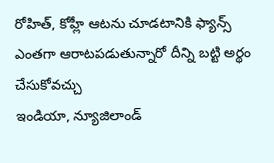రోహిత్, కోహ్లీ ఆటను చూడటానికి ఫ్యాన్స్ ఎంతగా ఆరాటపడుతున్నారో దీన్ని బట్టి అర్థం చేసుకోవచ్చు
ఇండియా, న్యూజిలాండ్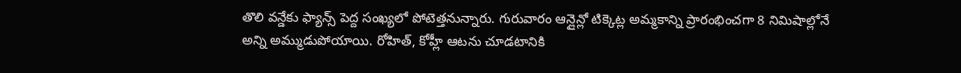తొలి వన్డేకు ఫ్యాన్స్ పెద్ద సంఖ్యలో పోటెత్తనున్నారు. గురువారం ఆన్లైన్లో టిక్కెట్ల అమ్మకాన్ని ప్రారంభించగా 8 నిమిషాల్లోనే అన్ని అమ్ముడుపోయాయి. రోహిత్, కోహ్లీ ఆటను చూడటానికి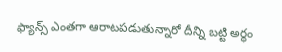ఫ్యాన్స్ ఎంతగా ఆరాటపడుతున్నారో దీన్ని బట్టి అర్థం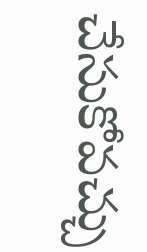చేసుకోవచ్చు